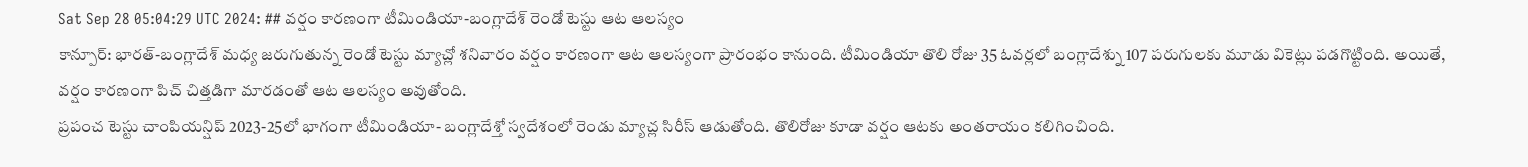Sat Sep 28 05:04:29 UTC 2024: ## వర్షం కారణంగా టీమిండియా-బంగ్లాదేశ్ రెండో టెస్టు ఆట ఆలస్యం
కాన్పూర్: భారత్-బంగ్లాదేశ్ మధ్య జరుగుతున్న రెండో టెస్టు మ్యాచ్లో శనివారం వర్షం కారణంగా ఆట ఆలస్యంగా ప్రారంభం కానుంది. టీమిండియా తొలి రోజు 35 ఓవర్లలో బంగ్లాదేశ్ను 107 పరుగులకు మూడు వికెట్లు పడగొట్టింది. అయితే, వర్షం కారణంగా పిచ్ చిత్తడిగా మారడంతో ఆట ఆలస్యం అవుతోంది.
ప్రపంచ టెస్టు చాంపియన్షిప్ 2023-25లో భాగంగా టీమిండియా- బంగ్లాదేశ్తో స్వదేశంలో రెండు మ్యాచ్ల సిరీస్ ఆడుతోంది. తొలిరోజు కూడా వర్షం ఆటకు అంతరాయం కలిగించింది.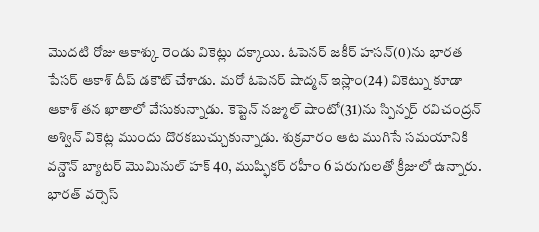మొదటి రోజు ఆకాశ్కు రెండు వికెట్లు దక్కాయి. ఓపెనర్ జకీర్ హసన్(0)ను భారత పేసర్ ఆకాశ్ దీప్ డకౌట్ చేశాడు. మరో ఓపెనర్ షాద్మన్ ఇస్లాం(24) వికెట్ను కూడా ఆకాశ్ తన ఖాతాలో వేసుకున్నాడు. కెప్టెన్ నజ్ముల్ షాంటో(31)ను స్పిన్నర్ రవిచంద్రన్ అశ్విన్ వికెట్ల ముందు దొరకబుచ్చుకున్నాడు. శుక్రవారం ఆట ముగిసే సమయానికి వన్డౌన్ బ్యాటర్ మొమినుల్ హక్ 40, ముష్ఫికర్ రహీం 6 పరుగులతో క్రీజులో ఉన్నారు.
భారత్ వర్సెస్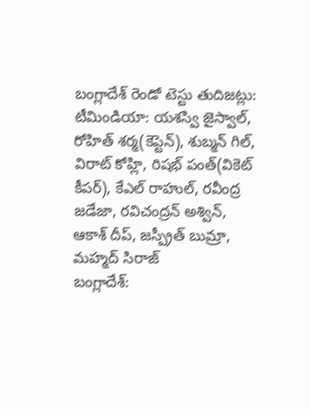బంగ్లాదేశ్ రెండో టెస్టు తుదిజట్లు:
టీమిండియా: యశస్వి జైస్వాల్, రోహిత్ శర్మ(కెప్టెన్), శుబ్మన్ గిల్, విరాట్ కోహ్లి, రిషభ్ పంత్(వికెట్ కీపర్), కేఎల్ రాహుల్, రవీంద్ర జడేజా, రవిచంద్రన్ అశ్విన్, ఆకాశ్ దీప్, జస్ప్రీత్ బుమ్రా, మహ్మద్ సిరాజ్
బంగ్లాదేశ్: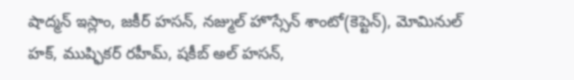షాద్మన్ ఇస్లాం, జకీర్ హసన్, నజ్ముల్ హొస్సేన్ శాంటో(కెప్టెన్), మోమినుల్ హక్, ముష్ఫికర్ రహీమ్, షకీబ్ అల్ హసన్,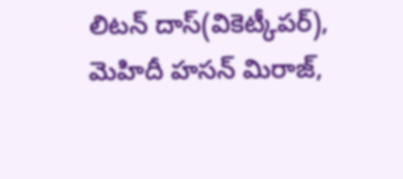లిటన్ దాస్(వికెట్కీపర్), మెహిదీ హసన్ మిరాజ్,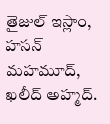తైజుల్ ఇస్లాం, హసన్ మహమూద్, ఖలీద్ అహ్మద్.